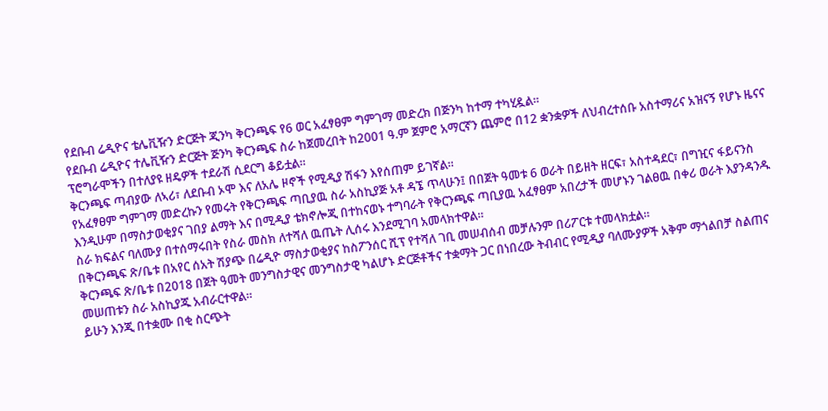የደቡብ ሬዲዮና ቴሌቪዥን ድርጅት ጂንካ ቅርንጫፍ የ6 ወር አፈፃፀም ግምገማ መድረክ በጅንካ ከተማ ተካሂዷል፡፡
የደቡብ ሬዲዮና ተሌቪዥን ድርጅት ጅንካ ቅርንጫፍ ስራ ከጀመረበት ከ2001 ዓ.ም ጀምሮ አማርኛን ጨምሮ በ12 ቋንቋዎች ለህብረተሰቡ አስተማሪና አዝናኝ የሆኑ ዜናና ፕሮግራሞችን በተለያዩ ዘዴዎች ተደራሽ ሲደርግ ቆይቷል።
ቅርንጫፍ ጣብያው ለኣሪ፣ ለደቡብ ኦሞ እና ለአሌ ዞኖች የሚዲያ ሽፋን እየሰጠም ይገኛል።
የአፈፃፀም ግምገማ መድረኩን የመሩት የቅርንጫፍ ጣቢያዉ ስራ አስኪያጅ አቶ ዳኜ ጥላሁን፤ በበጀት ዓመቱ 6 ወራት በይዘት ዘርፍ፣ አስተዳደር፣ በግዢና ፋይናንስ እንዲሁም በማስታወቂያና ገበያ ልማት እና በሚዲያ ቴክኖሎጂ በተከናወኑ ተግባራት የቅርንጫፍ ጣቢያዉ አፈፃፀም አበረታች መሆኑን ገልፀዉ በቀሪ ወራት እያንዳንዱ ስራ ክፍልና ባለሙያ በተሰማሩበት የስራ መስክ ለተሻለ ዉጤት ሊሰሩ እንደሚገባ አመላክተዋል፡፡
በቅርንጫፍ ጽ/ቤቱ በአየር ሰአት ሽያጭ በሬዲዮ ማስታወቂያና ከስፖንሰር ሺፕ የተሻለ ገቢ መሠብሰብ መቻሉንም በሪፖርቱ ተመላክቷል።
ቅርንጫፍ ጽ/ቤቱ በ2018 በጀት ዓመት መንግስታዊና መንግስታዊ ካልሆኑ ድርጅቶችና ተቋማት ጋር በነበረው ትብብር የሚዲያ ባለሙያዎች አቅም ማጎልበቻ ስልጠና መሠጠቱን ስራ አስኪያጁ አብራርተዋል።
ይሁን እንጂ በተቋሙ በቂ ስርጭት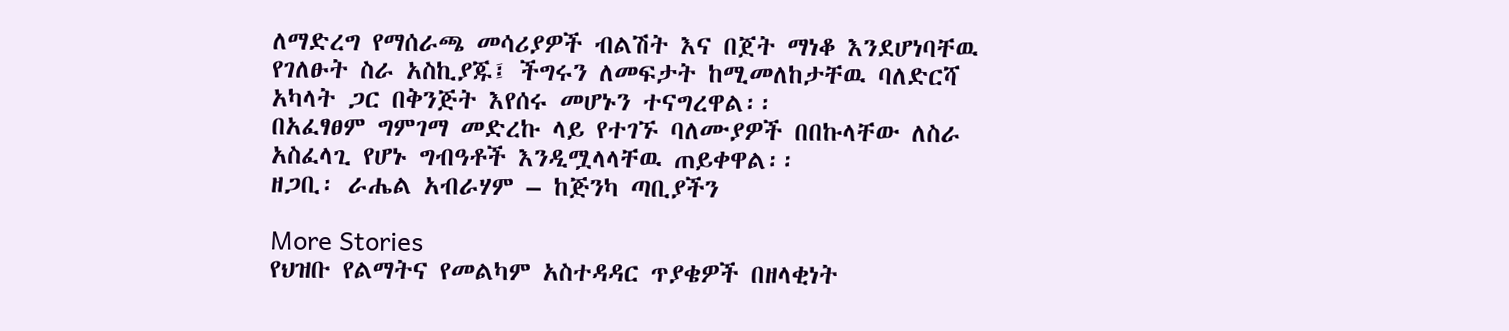ለማድረግ የማሰራጫ መሳሪያዎች ብልሽት እና በጀት ማነቆ እንደሆነባቸዉ የገለፁት ስራ አስኪያጁ፤ ችግሩን ለመፍታት ከሚመለከታቸዉ ባለድርሻ አካላት ጋር በቅንጅት እየሰሩ መሆኑን ተናግረዋል፡፡
በአፈፃፀም ግምገማ መድረኩ ላይ የተገኙ ባለሙያዎች በበኩላቸው ለስራ አስፈላጊ የሆኑ ግብዓቶች እንዲሟላላቸዉ ጠይቀዋል፡፡
ዘጋቢ፡ ራሔል አብራሃም – ከጅንካ ጣቢያችን

More Stories
የህዝቡ የልማትና የመልካም አስተዳዳር ጥያቄዎች በዘላቂነት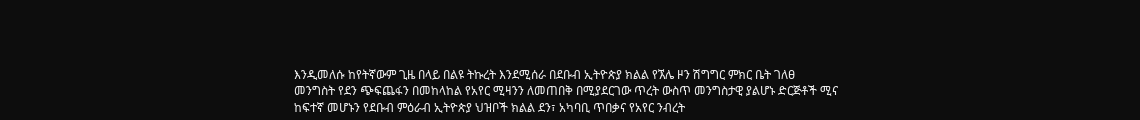እንዲመለሱ ከየትኛውም ጊዜ በላይ በልዩ ትኩረት እንደሚሰራ በደቡብ ኢትዮጵያ ክልል የኧሌ ዞን ሽግግር ምክር ቤት ገለፀ
መንግስት የደን ጭፍጨፋን በመከላከል የአየር ሚዛንን ለመጠበቅ በሚያደርገው ጥረት ውስጥ መንግስታዊ ያልሆኑ ድርጅቶች ሚና ከፍተኛ መሆኑን የደቡብ ምዕራብ ኢትዮጵያ ህዝቦች ክልል ደን፣ አካባቢ ጥበቃና የአየር ንብረት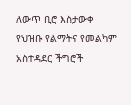ለውጥ ቢሮ እስታውቀ
የህዝቡ የልማትና የመልካም አስተዳደር ችግሮች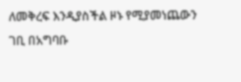ለመቅረፍ እንዲያስችል ዞኑ የሚያመነጨውን ገቢ በአግባቡ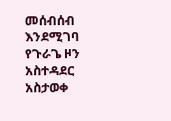መሰብሰብ እንደሚገባ የጉራጌ ዞን አስተዳደር አስታወቀ